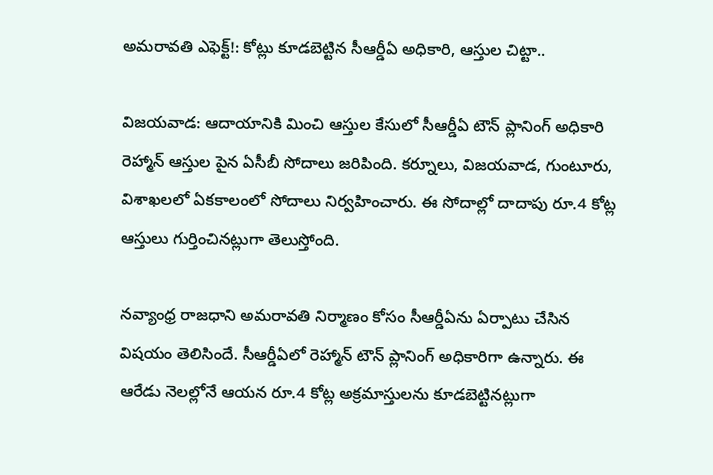అమరావతి ఎఫెక్ట్!: కోట్లు కూడబెట్టిన సీఆర్డీఏ అధికారి, ఆస్తుల చిట్టా..

విజయవాడ: ఆదాయానికి మించి ఆస్తుల కేసులో సీఆర్డీఏ టౌన్ ప్లానింగ్ అధికారి రెహ్మాన్ ఆస్తుల పైన ఏసీబీ సోదాలు జరిపింది. కర్నూలు, విజయవాడ, గుంటూరు, విశాఖలలో ఏకకాలంలో సోదాలు నిర్వహించారు. ఈ సోదాల్లో దాదాపు రూ.4 కోట్ల ఆస్తులు గుర్తించినట్లుగా తెలుస్తోంది.

నవ్యాంధ్ర రాజధాని అమరావతి నిర్మాణం కోసం సీఆర్డీఏను ఏర్పాటు చేసిన విషయం తెలిసిందే. సీఆర్డీఏలో రెహ్మాన్ టౌన్ ప్లానింగ్ అధికారిగా ఉన్నారు. ఈ ఆరేడు నెలల్లోనే ఆయన రూ.4 కోట్ల అక్రమాస్తులను కూడబెట్టినట్లుగా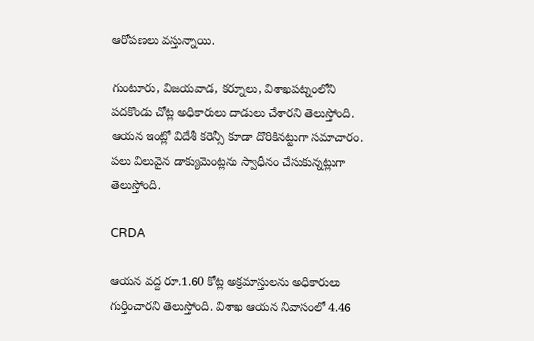ఆరోపణలు వస్తున్నాయి.

గుంటూరు, విజయవాడ, కర్నూలు, విశాఖపట్నంలోని పదకొండు చోట్ల అధికారులు దాడులు చేశారని తెలుస్తోంది. ఆయన ఇంట్లో విదేశీ కరెన్సీ కూడా దొరికినట్టుగా సమాచారం. పలు విలువైన డాక్యుమెంట్లను స్వాధీనం చేసుకున్నట్లుగా తెలుస్తోంది.

CRDA

ఆయన వద్ద రూ.1.60 కోట్ల అక్రమాస్తులను అధికారులు గుర్తించారని తెలుస్తోంది. విశాఖ ఆయన నివాసంలో 4.46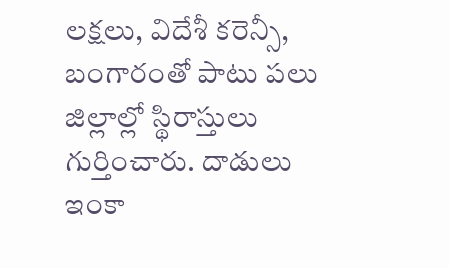లక్షలు, విదేశీ కరెన్సీ, బంగారంతో పాటు పలు జిల్లాల్లో స్థిరాస్తులు గుర్తించారు. దాడులు ఇంకా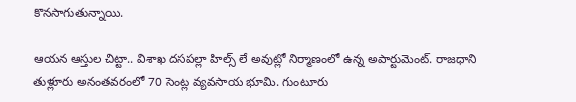కొనసాగుతున్నాయి.

ఆయన ఆస్తుల చిట్టా.. విశాఖ దసపల్లా హిల్స్ లే అవుట్లో నిర్మాణంలో ఉన్న అపార్టుమెంట్. రాజధాని తుళ్లూరు అనంతవరంలో 70 సెంట్ల వ్యవసాయ భూమి. గుంటూరు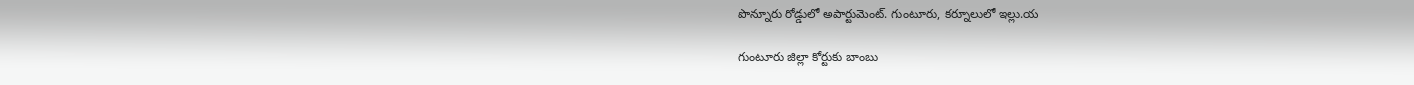పొన్నూరు రోడ్డులో అపార్టుమెంట్. గుంటూరు, కర్నూలులో ఇల్లు.య

గుంటూరు జిల్లా కోర్టుకు బాంబు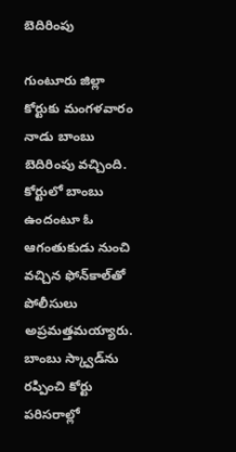బెదిరింపు

గుంటూరు జిల్లా కోర్టుకు మంగళవారం నాడు బాంబు బెదిరింపు వచ్చింది. కోర్టులో బాంబు ఉందంటూ ఓ ఆగంతుకుడు నుంచి వచ్చిన ఫోన్‌కాల్‌తో పోలీసులు అప్రమత్తమయ్యారు. బాంబు స్క్వాడ్‌ను రప్పించి కోర్టు పరిసరాల్లో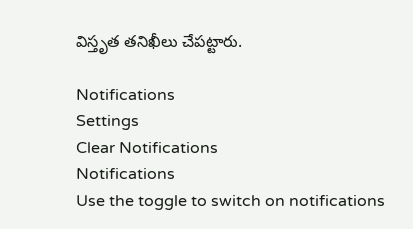విస్తృత తనిఖీలు చేపట్టారు.

Notifications
Settings
Clear Notifications
Notifications
Use the toggle to switch on notifications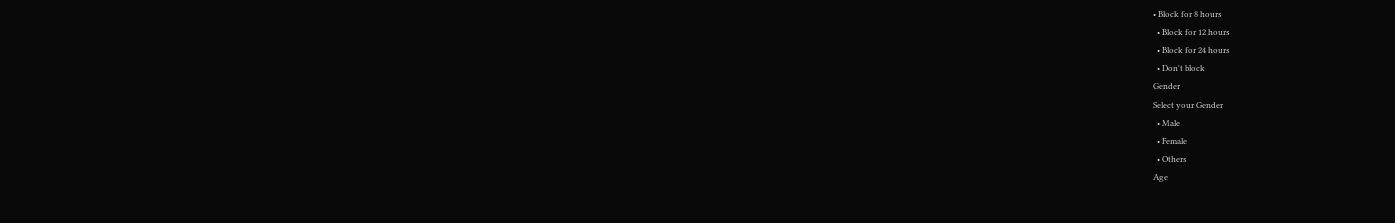• Block for 8 hours
  • Block for 12 hours
  • Block for 24 hours
  • Don't block
Gender
Select your Gender
  • Male
  • Female
  • Others
Age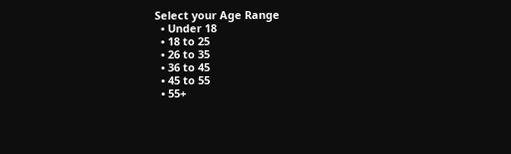Select your Age Range
  • Under 18
  • 18 to 25
  • 26 to 35
  • 36 to 45
  • 45 to 55
  • 55+